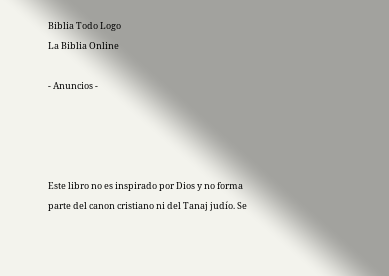Biblia Todo Logo
La Biblia Online

- Anuncios -




Este libro no es inspirado por Dios y no forma parte del canon cristiano ni del Tanaj judío. Se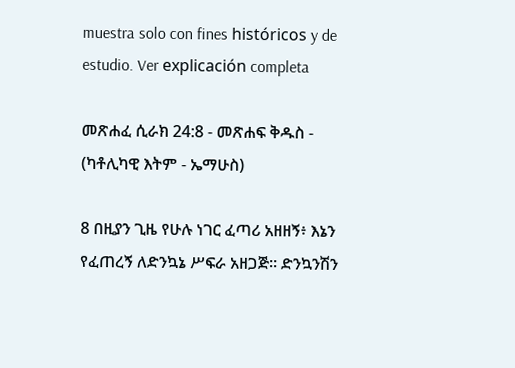muestra solo con fines históricos y de estudio. Ver explicación completa

መጽሐፈ ሲራክ 24:8 - መጽሐፍ ቅዱስ - (ካቶሊካዊ እትም - ኤማሁስ)

8 በዚያን ጊዜ የሁሉ ነገር ፈጣሪ አዘዘኝ፥ እኔን የፈጠረኝ ለድንኳኔ ሥፍራ አዘጋጅ። ድንኳንሽን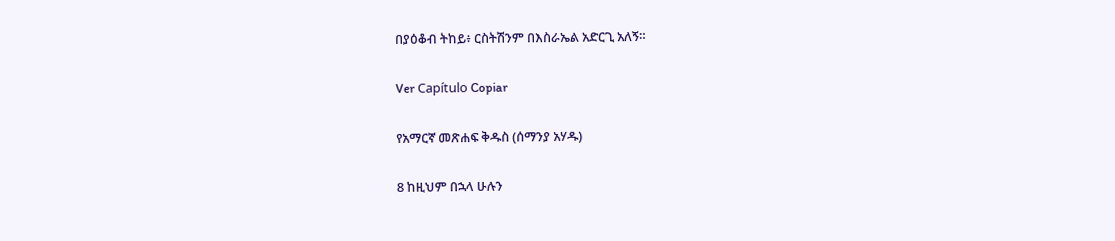በያዕቆብ ትከይ፥ ርስትሽንም በእስራኤል አድርጊ አለኝ።

Ver Capítulo Copiar

የአማርኛ መጽሐፍ ቅዱስ (ሰማንያ አሃዱ)

8 ከዚህም በኋላ ሁሉን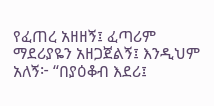የፈጠረ አዘዘኝ፤ ፈጣሪም ማደሪያዬን አዘጋጀልኝ፤ እንዲህም አለኝ፦ “በያዕቆብ እደሪ፤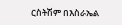ርስትሽም በእስራኤል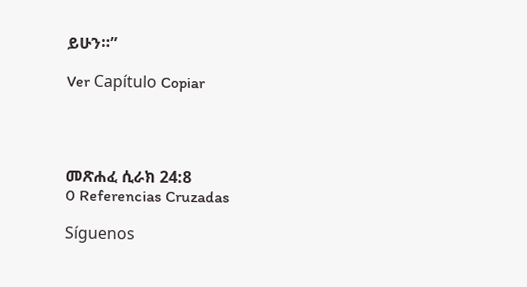ይሁን።”

Ver Capítulo Copiar




መጽሐፈ ሲራክ 24:8
0 Referencias Cruzadas

Síguenos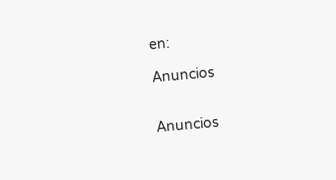en:

Anuncios


Anuncios